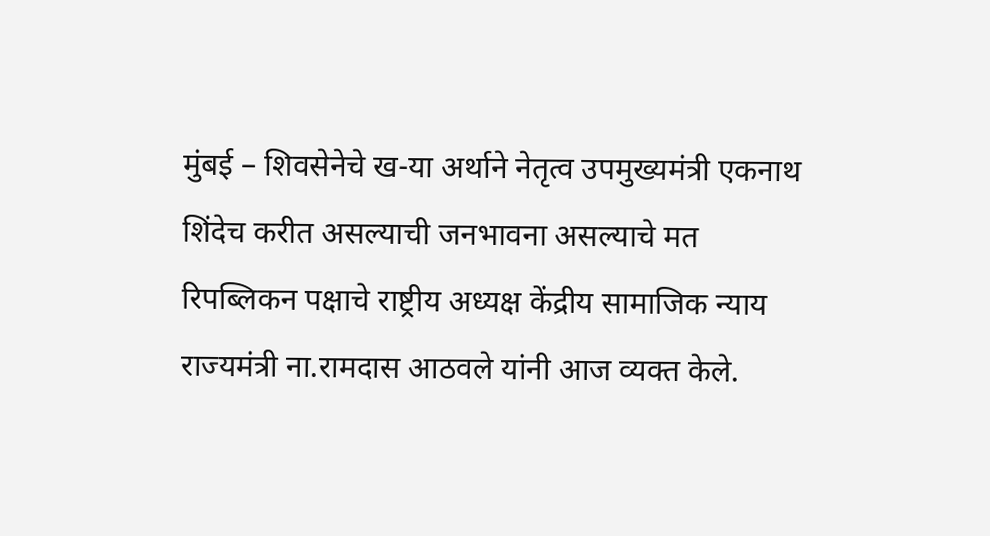मुंबई – शिवसेनेचे ख-या अर्थाने नेतृत्व उपमुख्यमंत्री एकनाथ शिंदेच करीत असल्याची जनभावना असल्याचे मत रिपब्लिकन पक्षाचे राष्ट्रीय अध्यक्ष केंद्रीय सामाजिक न्याय राज्यमंत्री ना.रामदास आठवले यांनी आज व्यक्त केले.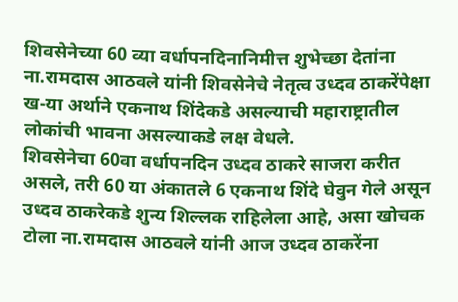शिवसेनेच्या 60 व्या वर्धापनदिनानिमीत्त शुभेच्छा देतांना ना.रामदास आठवले यांनी शिवसेनेचे नेतृत्व उध्दव ठाकरेंपेक्षा ख-या अर्थाने एकनाथ शिंदेकडे असल्याची महाराष्ट्रातील लोकांची भावना असल्याकडे लक्ष वेधले.
शिवसेनेचा 60वा वर्धापनदिन उध्दव ठाकरे साजरा करीत असले, तरी 60 या अंकातले 6 एकनाथ शिंदे घेवुन गेले असून उध्दव ठाकरेकडे शुन्य शिल्लक राहिलेला आहे, असा खोचक टोला ना.रामदास आठवले यांनी आज उध्दव ठाकरेंना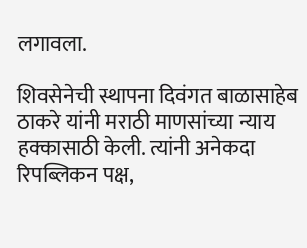लगावला.

शिवसेनेची स्थापना दिवंगत बाळासाहेब ठाकरे यांनी मराठी माणसांच्या न्याय हक्कासाठी केली. त्यांनी अनेकदा रिपब्लिकन पक्ष,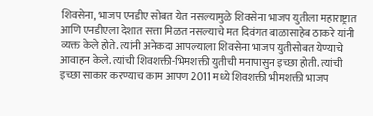शिवसेना, भाजप एनडीए सोबत येत नसल्यामुळे शिवसेना भाजप युतीला महाराष्ट्रात आणि एनडीएला देशात सत्ता मिळत नसल्याचे मत दिवंगत बाळासाहेब ठाकरे यांनी व्यक्त केले होते. त्यांनी अनेकदा आपल्याला शिवसेना भाजप युतीसोबत येण्याचे आवाहन केले. त्यांची शिवशक्ती-भिमशक्ती युतीची मनापासुन इच्छा होती. त्यांची इच्छा साकार करण्याच काम आपण 2011 मध्ये शिवशक्ती भीमशक्ती भाजप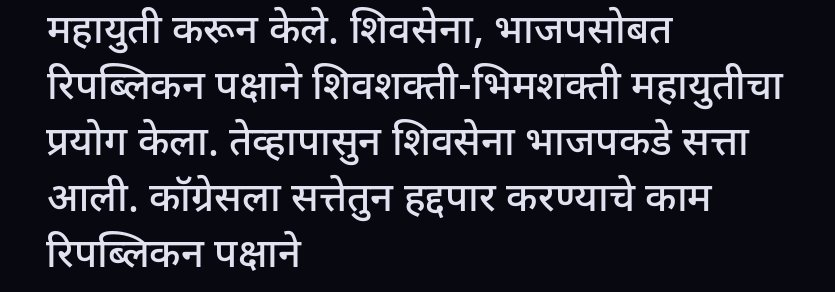महायुती करून केले. शिवसेना, भाजपसोबत रिपब्लिकन पक्षाने शिवशक्ती-भिमशक्ती महायुतीचा प्रयोग केला. तेव्हापासुन शिवसेना भाजपकडे सत्ता आली. कॉग्रेसला सत्तेतुन हद्दपार करण्याचे काम रिपब्लिकन पक्षाने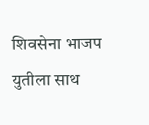शिवसेना भाजप युतीला साथ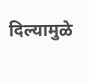दिल्यामुळे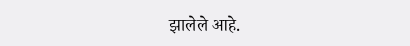झालेले आहे.